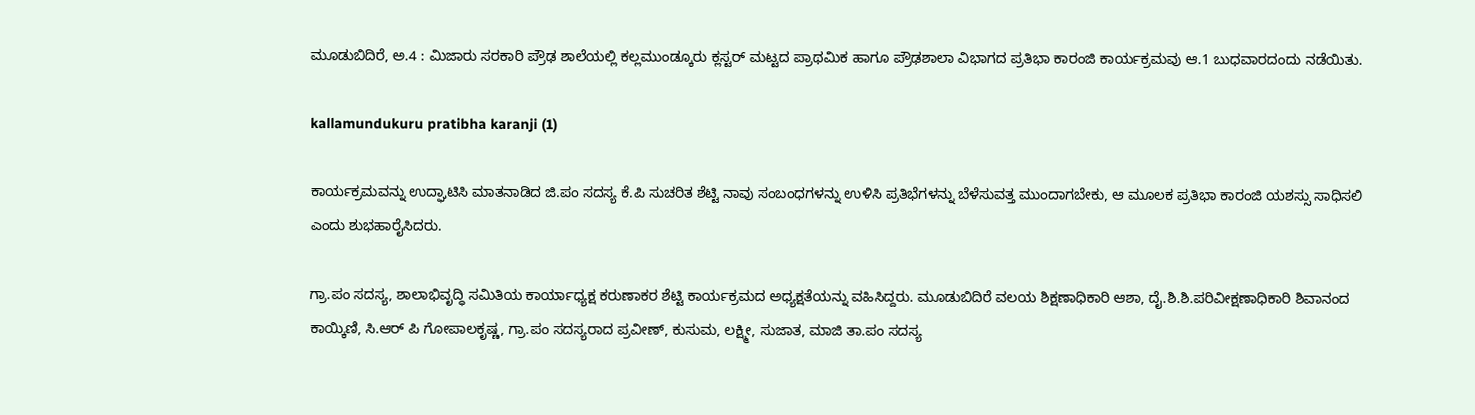ಮೂಡುಬಿದಿರೆ, ಅ.4 : ಮಿಜಾರು ಸರಕಾರಿ ಪ್ರೌಢ ಶಾಲೆಯಲ್ಲಿ ಕಲ್ಲಮುಂಡ್ಕೂರು ಕ್ಲಸ್ಟರ್ ಮಟ್ಟದ ಪ್ರಾಥಮಿಕ ಹಾಗೂ ಪ್ರೌಢಶಾಲಾ ವಿಭಾಗದ ಪ್ರತಿಭಾ ಕಾರಂಜಿ ಕಾರ್ಯಕ್ರಮವು ಆ.1 ಬುಧವಾರದಂದು ನಡೆಯಿತು.

kallamundukuru pratibha karanji (1)

ಕಾರ್ಯಕ್ರಮವನ್ನು ಉದ್ಘಾಟಿಸಿ ಮಾತನಾಡಿದ ಜಿ.ಪಂ ಸದಸ್ಯ ಕೆ.ಪಿ ಸುಚರಿತ ಶೆಟ್ಟಿ ನಾವು ಸಂಬಂಧಗಳನ್ನು ಉಳಿಸಿ ಪ್ರತಿಭೆಗಳನ್ನು ಬೆಳೆಸುವತ್ತ ಮುಂದಾಗಬೇಕು, ಆ ಮೂಲಕ ಪ್ರತಿಭಾ ಕಾರಂಜಿ ಯಶಸ್ಸು ಸಾಧಿಸಲಿ ಎಂದು ಶುಭಹಾರೈಸಿದರು.

ಗ್ರಾ.ಪಂ ಸದಸ್ಯ, ಶಾಲಾಭಿವೃದ್ಧಿ ಸಮಿತಿಯ ಕಾರ್ಯಾಧ್ಯಕ್ಷ ಕರುಣಾಕರ ಶೆಟ್ಟಿ ಕಾರ್ಯಕ್ರಮದ ಅಧ್ಯಕ್ಷತೆಯನ್ನು ವಹಿಸಿದ್ದರು. ಮೂಡುಬಿದಿರೆ ವಲಯ ಶಿಕ್ಷಣಾಧಿಕಾರಿ ಆಶಾ, ದೈ.ಶಿ.ಶಿ.ಪರಿವೀಕ್ಷಣಾಧಿಕಾರಿ ಶಿವಾನಂದ ಕಾಯ್ಕಿಣಿ, ಸಿ.ಆರ್ ಪಿ ಗೋಪಾಲಕೃಷ್ಣ, ಗ್ರಾ.ಪಂ ಸದಸ್ಯರಾದ ಪ್ರವೀಣ್, ಕುಸುಮ, ಲಕ್ಷ್ಮೀ, ಸುಜಾತ, ಮಾಜಿ ತಾ.ಪಂ ಸದಸ್ಯ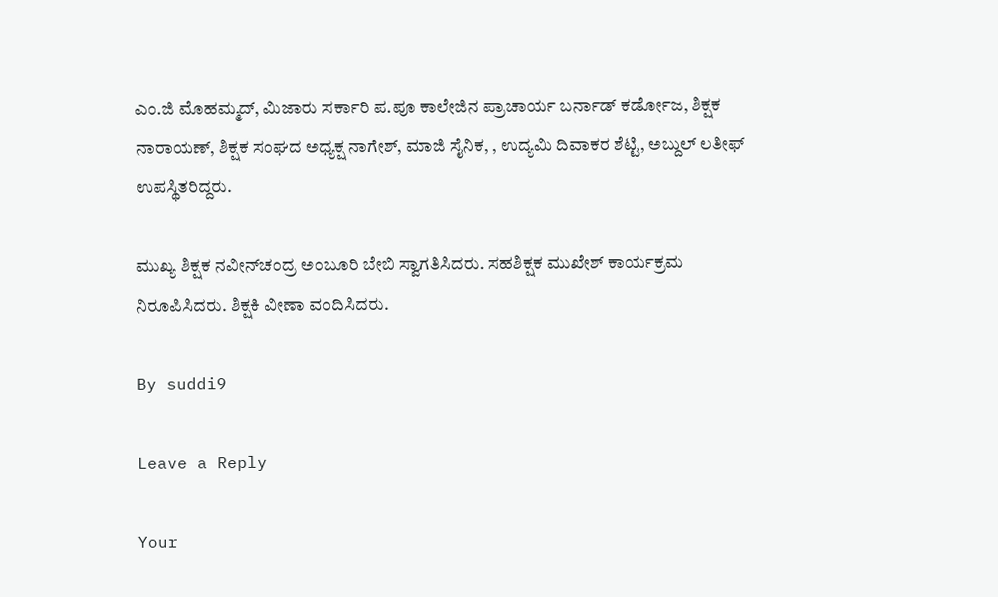ಎಂ.ಜಿ ಮೊಹಮ್ಮದ್, ಮಿಜಾರು ಸರ್ಕಾರಿ ಪ.ಪೂ ಕಾಲೇಜಿನ ಪ್ರಾಚಾರ್ಯ ಬರ್ನಾಡ್ ಕರ್ಡೋಜ, ಶಿಕ್ಷಕ ನಾರಾಯಣ್, ಶಿಕ್ಷಕ ಸಂಘದ ಅಧ್ಯಕ್ಷ ನಾಗೇಶ್, ಮಾಜಿ ಸೈನಿಕ, , ಉದ್ಯಮಿ ದಿವಾಕರ ಶೆಟ್ಟಿ, ಅಬ್ದುಲ್ ಲತೀಫ್ ಉಪಸ್ಥಿತರಿದ್ದರು.

ಮುಖ್ಯ ಶಿಕ್ಷಕ ನವೀನ್‍ಚಂದ್ರ ಅಂಬೂರಿ ಬೇಬಿ ಸ್ವಾಗತಿಸಿದರು. ಸಹಶಿಕ್ಷಕ ಮುಖೇಶ್ ಕಾರ್ಯಕ್ರಮ ನಿರೂಪಿಸಿದರು. ಶಿಕ್ಷಕಿ ವೀಣಾ ವಂದಿಸಿದರು.

By suddi9

Leave a Reply

Your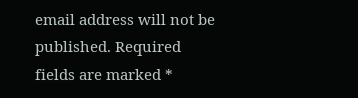email address will not be published. Required fields are marked *